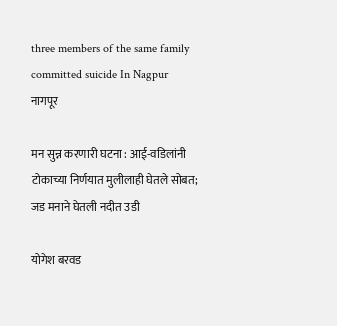three members of the same family committed suicide In Nagpur
नागपूर

मन सुन्न करणारी घटना : आई-वडिलांनी टोकाच्या निर्णयात मुलीलाही घेतले सोबत; जड मनाने घेतली नदीत उडी

योगेश बरवड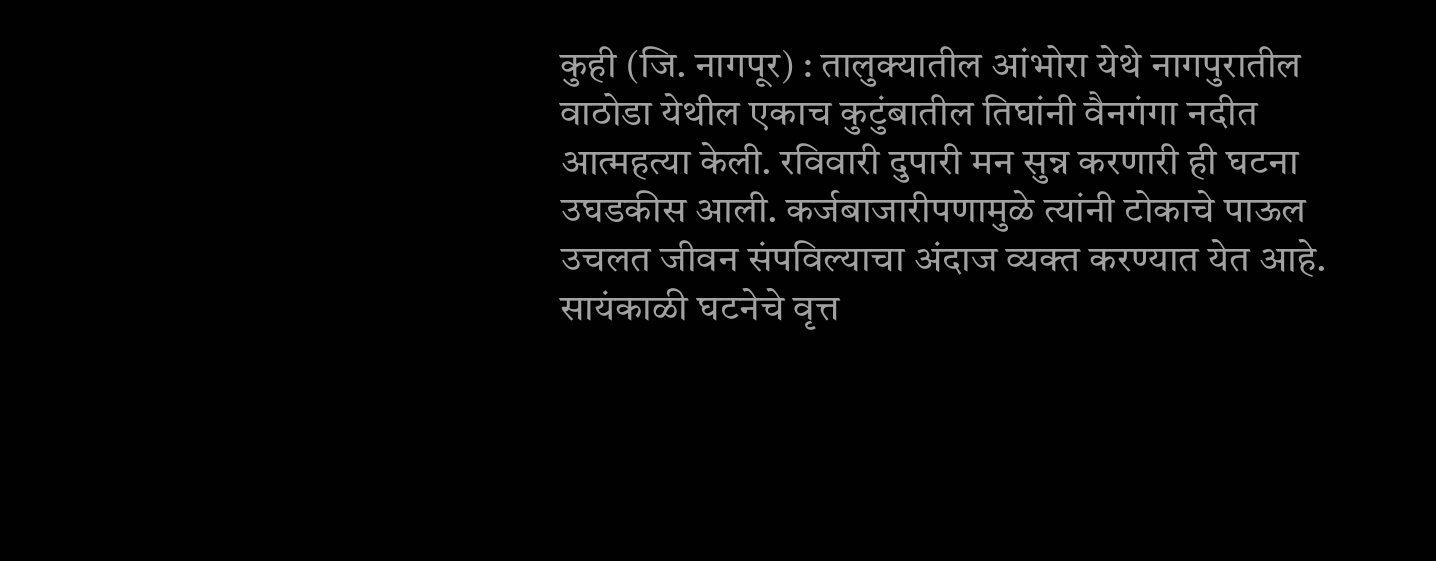कुही (जि. नागपूर) : तालुक्यातील आंभोरा येथे नागपुरातील वाठोडा येथील एकाच कुटुंबातील तिघांनी वैनगंगा नदीत आत्महत्या केली. रविवारी दुपारी मन सुन्न करणारी ही घटना उघडकीस आली. कर्जबाजारीपणामुळे त्यांनी टोकाचे पाऊल उचलत जीवन संपविल्याचा अंदाज व्यक्त करण्यात येत आहे. सायंकाळी घटनेचे वृत्त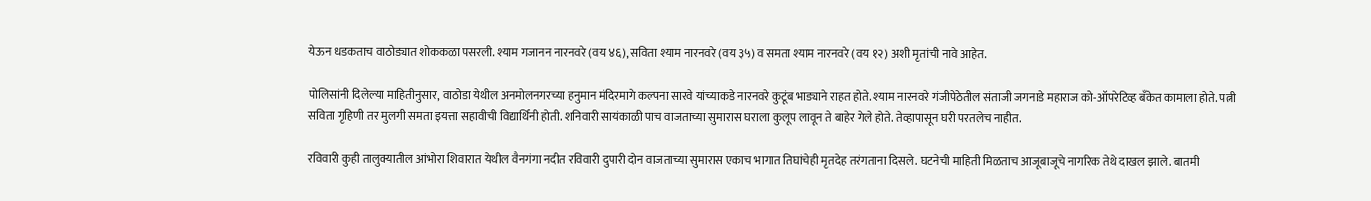येऊन धडकताच वाठोड्यात शोककळा पसरली. श्याम गजानन नारनवरे (वय ४६), सविता श्याम नारनवरे (वय ३५) व समता श्याम नारनवरे (वय १२) अशी मृतांची नावे आहेत.

पोलिसांनी दिलेल्या माहितीनुसार, वाठोडा येथील अनमोलनगरच्या हनुमान मंदिरमागे कल्पना सारवे यांच्याकडे नारनवरे कुटूंब भाड्याने राहत होते. श्याम नारनवरे गंजीपेठेतील संताजी जगनाडे महाराज को-ऑपरेटिव्ह बँकेत कामाला होते. पत्नी सविता गृहिणी तर मुलगी समता इयत्ता सहावीची विद्यार्थिनी होती. शनिवारी सायंकाळी पाच वाजताच्या सुमारास घराला कुलूप लावून ते बाहेर गेले होते. तेव्हापासून घरी परतलेच नाहीत.

रविवारी कुही तालुक्यातील आंभोरा शिवारात येथील वैनगंगा नदीत रविवारी दुपारी दोन वाजताच्या सुमारास एकाच भागात तिघांचेही मृतदेह तरंगताना दिसले. घटनेची माहिती मिळताच आजूबाजूचे नागरिक तेथे दाखल झाले. बातमी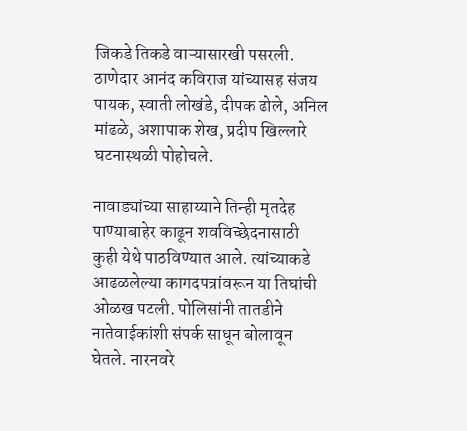जिकडे तिकडे वाऱ्यासारखी पसरली. ठाणेदार आनंद कविराज यांच्यासह संजय पायक, स्वाती लोखंडे, दीपक ढोले, अनिल मांढळे, अशापाक शेख, प्रदीप खिल्लारे घटनास्थळी पोहोचले.

नावाड्यांच्या साहाय्याने तिन्ही मृतदेह पाण्याबाहेर काढून शवविच्छेदनासाठी कुही येथे पाठविण्यात आले. त्यांच्याकडे आढळलेल्या कागदपत्रांवरून या तिघांची ओळख पटली. पोलिसांनी तातडीने नातेवाईकांशी संपर्क साधून बोलावून घेतले. नारनवरे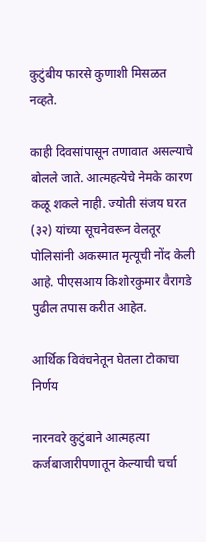कुटुंबीय फारसे कुणाशी मिसळत नव्हते.

काही दिवसांपासून तणावात असल्याचे बोलले जाते. आत्महत्येचे नेमके कारण कळू शकले नाही. ज्योती संजय घरत (३२) यांच्या सूचनेवरून वेलतूर पोलिसांनी अकस्मात मृत्यूची नोंद केली आहे. पीएसआय किशोरकुमार वैरागडे पुढील तपास करीत आहेत.

आर्थिक विवंचनेतून घेतला टोकाचा निर्णय

नारनवरे कुटुंबाने आत्महत्या कर्जबाजारीपणातून केल्याची चर्चा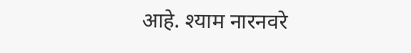आहे. श्याम नारनवरे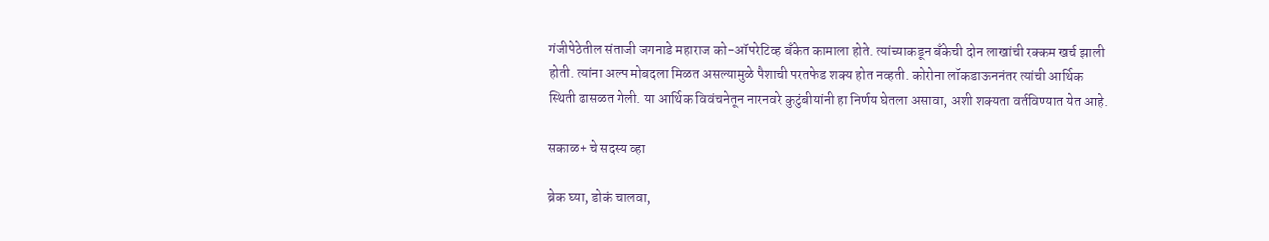गंजीपेठेतील संताजी जगनाडे महाराज को-ऑपरेटिव्ह बँकेत कामाला होते. त्यांच्याकडून बॅंकेची दोन लाखांची रक्कम खर्च झाली होती. त्यांना अल्प मोबदला मिळत असल्यामुळे पैशाची परतफेड शक्य होत नव्हती. कोरोना लॉकडाऊननंतर त्यांची आर्थिक स्थिती ढासळत गेली. या आर्थिक विवंचनेतून नारनवरे कुटुंबीयांनी हा निर्णय घेतला असावा, अशी शक्यता वर्तविण्यात येत आहे.

सकाळ+ चे सदस्य व्हा

ब्रेक घ्या, डोकं चालवा,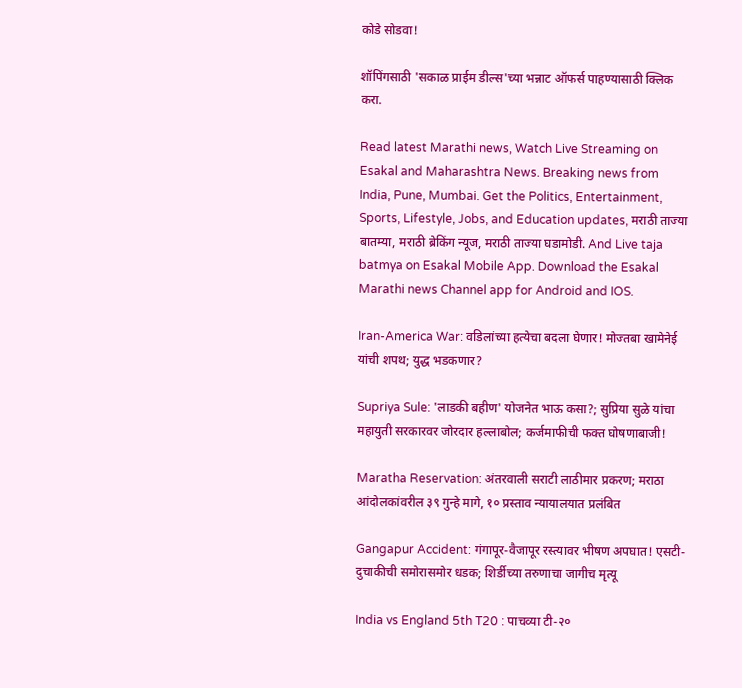कोडे सोडवा!

शॉपिंगसाठी 'सकाळ प्राईम डील्स'च्या भन्नाट ऑफर्स पाहण्यासाठी क्लिक करा.

Read latest Marathi news, Watch Live Streaming on Esakal and Maharashtra News. Breaking news from India, Pune, Mumbai. Get the Politics, Entertainment, Sports, Lifestyle, Jobs, and Education updates, मराठी ताज्या बातम्या, मराठी ब्रेकिंग न्यूज, मराठी ताज्या घडामोडी. And Live taja batmya on Esakal Mobile App. Download the Esakal Marathi news Channel app for Android and IOS.

Iran-America War: वडिलांच्या हत्येचा बदला घेणार! मोज्तबा खामेनेई यांची शपथ; युद्ध भडकणार?

Supriya Sule: 'लाडकी बहीण' योजनेत भाऊ कसा?; सुप्रिया सुळे यांचा महायुती सरकारवर जोरदार हल्लाबोल; कर्जमाफीची फक्त घोषणाबाजी!

Maratha Reservation: अंतरवाली सराटी लाठीमार प्रकरण; मराठा आंदोलकांवरील ३९ गुन्हे मागे, १० प्रस्ताव न्यायालयात प्रलंबित

Gangapur Accident: गंगापूर-वैजापूर रस्त्यावर भीषण अपघात! एसटी-दुचाकीची समोरासमोर धडक; शिर्डीच्या तरुणाचा जागीच मृत्यू

India vs England 5th T20 : पाचव्या टी-२०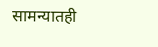सामन्यातही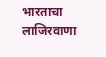भारताचा लाजिरवाणा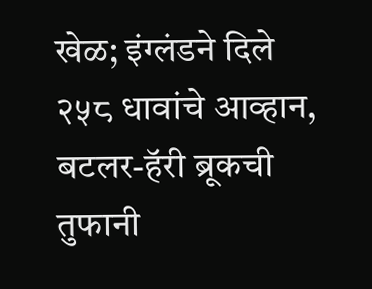खेळ; इंग्लंडने दिले २५८ धावांचे आव्हान, बटलर-हॅरी ब्रूकची तुफानी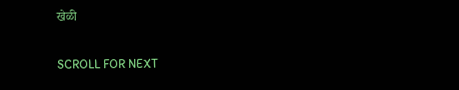खेळी

SCROLL FOR NEXT